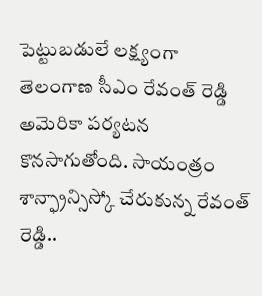పెట్టుబడులే లక్ష్యంగా తెలంగాణ సీఎం రేవంత్ రెడ్డి అమెరికా పర్యటన కొనసాగుతోంది. సాయంత్రం శాన్ఫ్రాన్సిస్కో చేరుకున్న రేవంత్ రెడ్డి..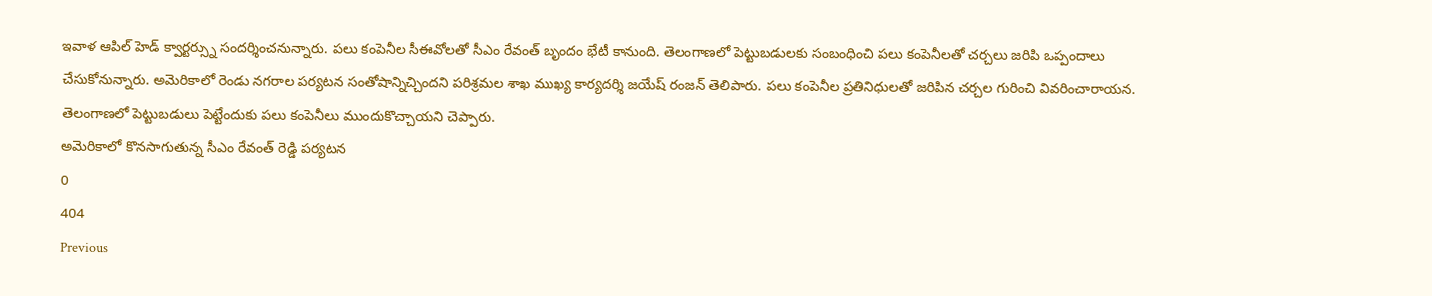ఇవాళ ఆపిల్ హెడ్ క్వార్టర్స్ను సందర్శించనున్నారు. పలు కంపెనీల సీఈవోలతో సీఎం రేవంత్ బృందం భేటీ కానుంది. తెలంగాణలో పెట్టుబడులకు సంబంధించి పలు కంపెనీలతో చర్చలు జరిపి ఒప్పందాలు చేసుకోనున్నారు. అమెరికాలో రెండు నగరాల పర్యటన సంతోషాన్నిచ్చిందని పరిశ్రమల శాఖ ముఖ్య కార్యదర్శి జయేష్ రంజన్ తెలిపారు. పలు కంపెనీల ప్రతినిధులతో జరిపిన చర్చల గురించి వివరించారాయన. తెలంగాణలో పెట్టుబడులు పెట్టేందుకు పలు కంపెనీలు ముందుకొచ్చాయని చెప్పారు.
అమెరికాలో కొనసాగుతున్న సీఎం రేవంత్ రెడ్డి పర్యటన
0
404
Previous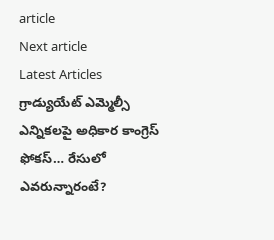article
Next article
Latest Articles
గ్రాడ్యుయేట్ ఎమ్మెల్సీ ఎన్నికలపై అధికార కాంగ్రెస్ ఫోకస్… రేసులో ఎవరున్నారంటే?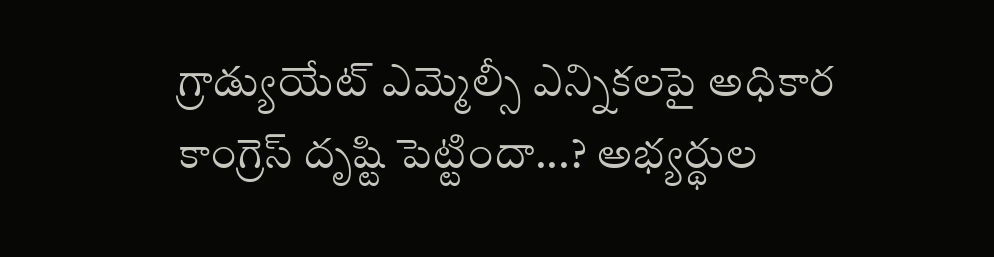గ్రాడ్యుయేట్ ఎమ్మెల్సీ ఎన్నికలపై అధికార కాంగ్రెస్ దృష్టి పెట్టిందా...? అభ్యర్థుల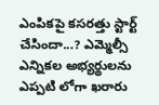ఎంపికపై కసరత్తు స్టార్ట్ చేసిందా...? ఎమ్మెల్సీ ఎన్నికల అభ్యర్థులను ఎప్పటి లోగా ఖరారు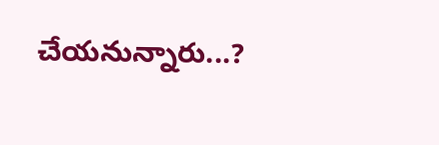చేయనున్నారు...?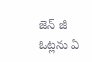జెన్ జీ ఓట్లను ఏ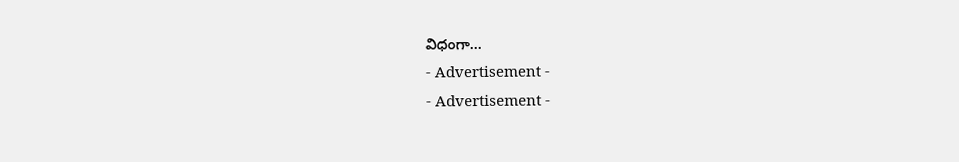విధంగా...
- Advertisement -
- Advertisement -